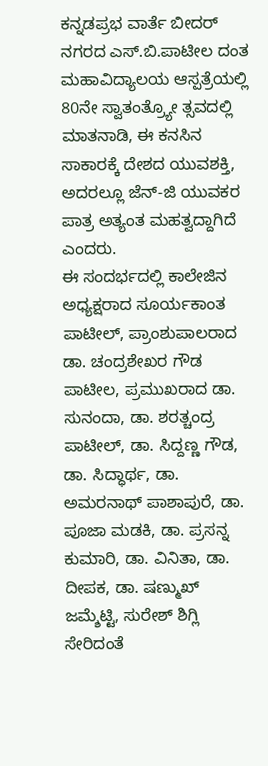ಕನ್ನಡಪ್ರಭ ವಾರ್ತೆ ಬೀದರ್
ನಗರದ ಎಸ್.ಬಿ.ಪಾಟೀಲ ದಂತ ಮಹಾವಿದ್ಯಾಲಯ ಆಸ್ಪತ್ರೆಯಲ್ಲಿ 80ನೇ ಸ್ವಾತಂತ್ರ್ಯೋ ತ್ಸವದಲ್ಲಿ ಮಾತನಾಡಿ, ಈ ಕನಸಿನ ಸಾಕಾರಕ್ಕೆ ದೇಶದ ಯುವಶಕ್ತಿ, ಅದರಲ್ಲೂ ಜೆನ್-ಜಿ ಯುವಕರ ಪಾತ್ರ ಅತ್ಯಂತ ಮಹತ್ವದ್ದಾಗಿದೆ ಎಂದರು.
ಈ ಸಂದರ್ಭದಲ್ಲಿ ಕಾಲೇಜಿನ ಅಧ್ಯಕ್ಷರಾದ ಸೂರ್ಯಕಾಂತ ಪಾಟೀಲ್, ಪ್ರಾಂಶುಪಾಲರಾದ ಡಾ. ಚಂದ್ರಶೇಖರ ಗೌಡ ಪಾಟೀಲ, ಪ್ರಮುಖರಾದ ಡಾ. ಸುನಂದಾ, ಡಾ. ಶರತ್ಚಂದ್ರ ಪಾಟೀಲ್, ಡಾ. ಸಿದ್ದಣ್ಣ ಗೌಡ, ಡಾ. ಸಿದ್ಧಾರ್ಥ, ಡಾ. ಅಮರನಾಥ್ ಪಾಶಾಪುರೆ, ಡಾ. ಪೂಜಾ ಮಡಕಿ, ಡಾ. ಪ್ರಸನ್ನ ಕುಮಾರಿ, ಡಾ. ವಿನಿತಾ, ಡಾ. ದೀಪಕ, ಡಾ. ಷಣ್ಮುಖ್ ಜಮ್ಶೆಟ್ಟಿ, ಸುರೇಶ್ ಶಿಗ್ಲಿ ಸೇರಿದಂತೆ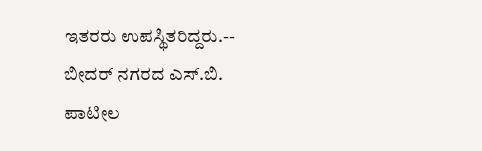ಇತರರು ಉಪಸ್ಥಿತರಿದ್ದರು.--
ಬೀದರ್ ನಗರದ ಎಸ್.ಬಿ. ಪಾಟೀಲ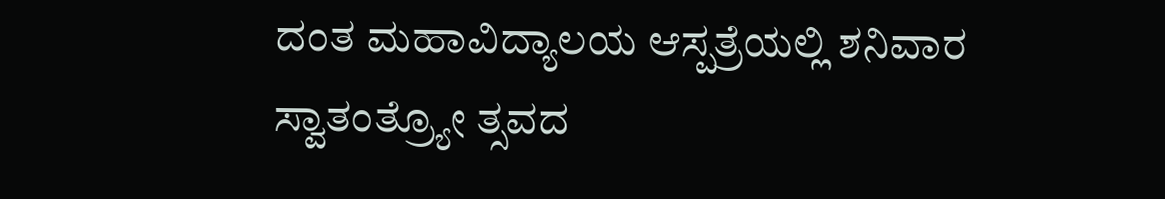ದಂತ ಮಹಾವಿದ್ಯಾಲಯ ಆಸ್ಪತ್ರೆಯಲ್ಲಿ ಶನಿವಾರ ಸ್ವಾತಂತ್ರ್ಯೋ ತ್ಸವದ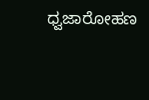ಧ್ವಜಾರೋಹಣ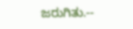ಜರುಗಿತು.--